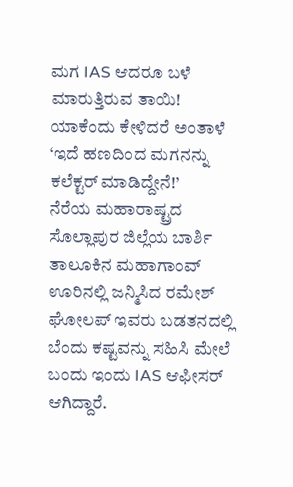ಮಗ IAS ಆದರೂ ಬಳೆ ಮಾರುತ್ತಿರುವ ತಾಯಿ! ಯಾಕೆಂದು ಕೇಳಿದರೆ ಅಂತಾಳೆ ‘ಇದೆ ಹಣದಿಂದ ಮಗನನ್ನು ಕಲೆಕ್ಟರ್ ಮಾಡಿದ್ದೇನೆ!’
ನೆರೆಯ ಮಹಾರಾಷ್ಟ್ರದ ಸೊಲ್ಲಾಪುರ ಜಿಲ್ಲೆಯ ಬಾರ್ಶಿ ತಾಲೂಕಿನ ಮಹಾಗಾಂವ್ ಊರಿನಲ್ಲಿ ಜನ್ಮಿಸಿದ ರಮೇಶ್ ಘೋಲಪ್ ಇವರು ಬಡತನದಲ್ಲಿ ಬೆಂದು ಕಷ್ಟವನ್ನು ಸಹಿಸಿ ಮೇಲೆ ಬಂದು ಇಂದು IAS ಆಫೀಸರ್ ಆಗಿದ್ದಾರೆ.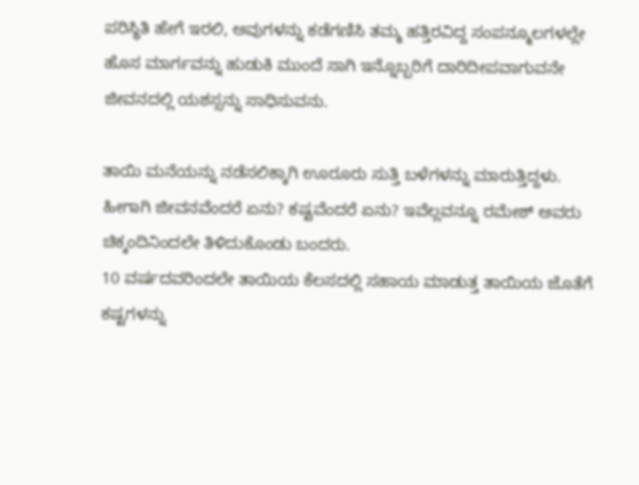ಪರಿಸ್ಥಿತಿ ಹೇಗೆ ಇರಲಿ, ಅವುಗಳನ್ನು ಕಡೆಗಣಿಸಿ ತಮ್ಮ ಹತ್ತಿರವಿದ್ದ ಸಂಪನ್ಮೂಲಗಳಲ್ಲೇ ಹೊಸ ಮಾರ್ಗವನ್ನು ಹುಡುಕಿ ಮುಂದೆ ಸಾಗಿ ಇನ್ನೊಬ್ಬರಿಗೆ ದಾರಿದೀಪವಾಗುವನೇ ಜೀವನದಲ್ಲಿ ಯಶಸ್ಸನ್ನು ಸಾಧಿಸುವನು.

ತಾಯಿ ಮನೆಯನ್ನು ನಡೆಸಲಿಕ್ಕಾಗಿ ಊರೂರು ಸುತ್ತಿ ಬಳೆಗಳನ್ನು ಮಾರುತ್ತಿದ್ದಳು. ಹೀಗಾಗಿ ಜೀವನವೆಂದರೆ ಏನು? ಕಷ್ಟವೆಂದರೆ ಏನು? ಇವೆಲ್ಲವನ್ನೂ ರಮೇಶ್ ಅವರು ಚಿಕ್ಕಂದಿನಿಂದಲೇ ತಿಳಿದುಕೊಂಡು ಬಂದರು.
10 ವರ್ಷದವರಿಂದಲೇ ತಾಯಿಯ ಕೆಲಸದಲ್ಲಿ ಸಹಾಯ ಮಾಡುತ್ತ ತಾಯಿಯ ಜೊತೆಗೆ ಕಷ್ಟಗಳನ್ನು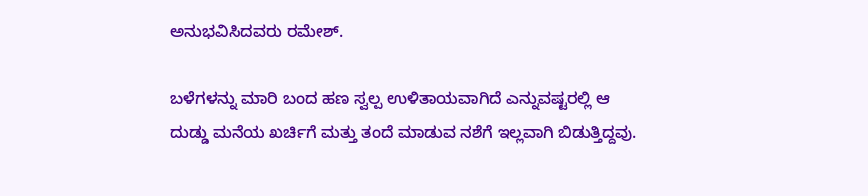ಅನುಭವಿಸಿದವರು ರಮೇಶ್.

ಬಳೆಗಳನ್ನು ಮಾರಿ ಬಂದ ಹಣ ಸ್ವಲ್ಪ ಉಳಿತಾಯವಾಗಿದೆ ಎನ್ನುವಷ್ಟರಲ್ಲಿ ಆ ದುಡ್ಡು ಮನೆಯ ಖರ್ಚಿಗೆ ಮತ್ತು ತಂದೆ ಮಾಡುವ ನಶೆಗೆ ಇಲ್ಲವಾಗಿ ಬಿಡುತ್ತಿದ್ದವು.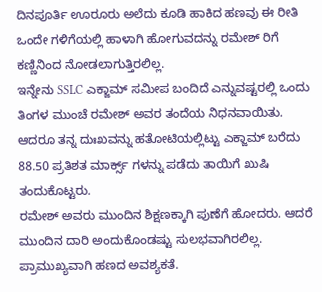ದಿನಪೂರ್ತಿ ಊರೂರು ಅಲೆದು ಕೂಡಿ ಹಾಕಿದ ಹಣವು ಈ ರೀತಿ ಒಂದೇ ಗಳಿಗೆಯಲ್ಲಿ ಹಾಳಾಗಿ ಹೋಗುವದನ್ನು ರಮೇಶ್ ರಿಗೆ ಕಣ್ಣಿನಿಂದ ನೋಡಲಾಗುತ್ತಿರಲಿಲ್ಲ.
ಇನ್ನೇನು SSLC ಎಕ್ಜಾಮ್ ಸಮೀಪ ಬಂದಿದೆ ಎನ್ನುವಷ್ಟರಲ್ಲಿ ಒಂದು ತಿಂಗಳ ಮುಂಚೆ ರಮೇಶ್ ಅವರ ತಂದೆಯ ನಿಧನವಾಯಿತು. ಆದರೂ ತನ್ನ ದುಃಖವನ್ನು ಹತೋಟಿಯಲ್ಲಿಟ್ಟು ಎಕ್ಜಾಮ್ ಬರೆದು 88.50 ಪ್ರತಿಶತ ಮಾರ್ಕ್ಸ್ ಗಳನ್ನು ಪಡೆದು ತಾಯಿಗೆ ಖುಷಿ ತಂದುಕೊಟ್ಟರು.
ರಮೇಶ್ ಅವರು ಮುಂದಿನ ಶಿಕ್ಷಣಕ್ಕಾಗಿ ಪುಣೆಗೆ ಹೋದರು. ಆದರೆ ಮುಂದಿನ ದಾರಿ ಅಂದುಕೊಂಡಷ್ಟು ಸುಲಭವಾಗಿರಲಿಲ್ಲ. ಪ್ರಾಮುಖ್ಯವಾಗಿ ಹಣದ ಅವಶ್ಯಕತೆ.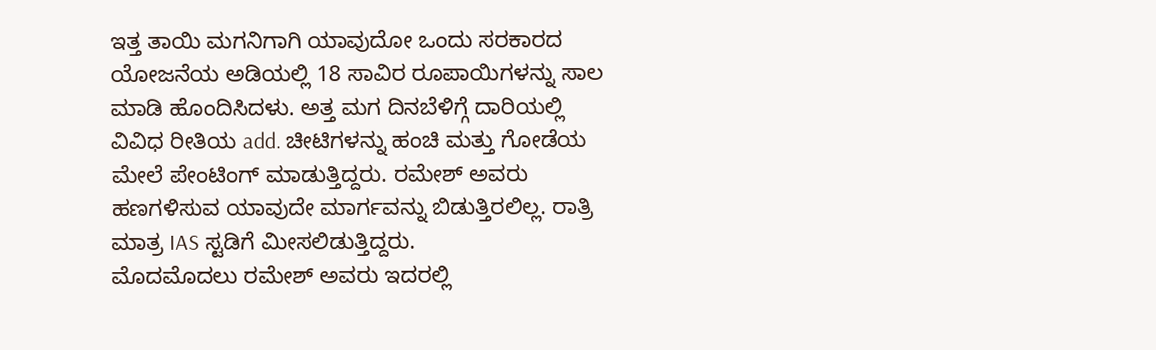ಇತ್ತ ತಾಯಿ ಮಗನಿಗಾಗಿ ಯಾವುದೋ ಒಂದು ಸರಕಾರದ ಯೋಜನೆಯ ಅಡಿಯಲ್ಲಿ 18 ಸಾವಿರ ರೂಪಾಯಿಗಳನ್ನು ಸಾಲ ಮಾಡಿ ಹೊಂದಿಸಿದಳು. ಅತ್ತ ಮಗ ದಿನಬೆಳಿಗ್ಗೆ ದಾರಿಯಲ್ಲಿ ವಿವಿಧ ರೀತಿಯ add. ಚೀಟಿಗಳನ್ನು ಹಂಚಿ ಮತ್ತು ಗೋಡೆಯ ಮೇಲೆ ಪೇಂಟಿಂಗ್ ಮಾಡುತ್ತಿದ್ದರು. ರಮೇಶ್ ಅವರು ಹಣಗಳಿಸುವ ಯಾವುದೇ ಮಾರ್ಗವನ್ನು ಬಿಡುತ್ತಿರಲಿಲ್ಲ. ರಾತ್ರಿ ಮಾತ್ರ IAS ಸ್ಟಡಿಗೆ ಮೀಸಲಿಡುತ್ತಿದ್ದರು.
ಮೊದಮೊದಲು ರಮೇಶ್ ಅವರು ಇದರಲ್ಲಿ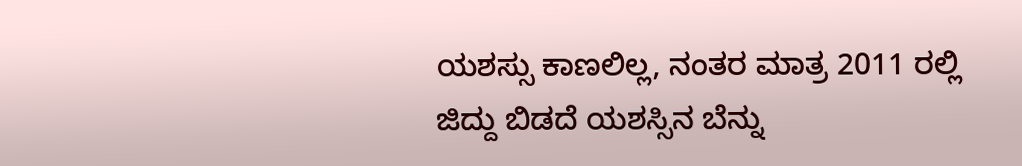ಯಶಸ್ಸು ಕಾಣಲಿಲ್ಲ, ನಂತರ ಮಾತ್ರ 2011 ರಲ್ಲಿ ಜಿದ್ದು ಬಿಡದೆ ಯಶಸ್ಸಿನ ಬೆನ್ನು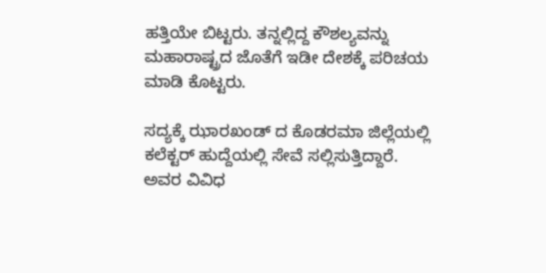ಹತ್ತಿಯೇ ಬಿಟ್ಟರು. ತನ್ನಲ್ಲಿದ್ದ ಕೌಶಲ್ಯವನ್ನು ಮಹಾರಾಷ್ಟ್ರದ ಜೊತೆಗೆ ಇಡೀ ದೇಶಕ್ಕೆ ಪರಿಚಯ ಮಾಡಿ ಕೊಟ್ಟರು.

ಸದ್ಯಕ್ಕೆ ಝಾರಖಂಡ್ ದ ಕೊಡರಮಾ ಜಿಲ್ಲೆಯಲ್ಲಿ ಕಲೆಕ್ಟರ್ ಹುದ್ದೆಯಲ್ಲಿ ಸೇವೆ ಸಲ್ಲಿಸುತ್ತಿದ್ದಾರೆ. ಅವರ ವಿವಿಧ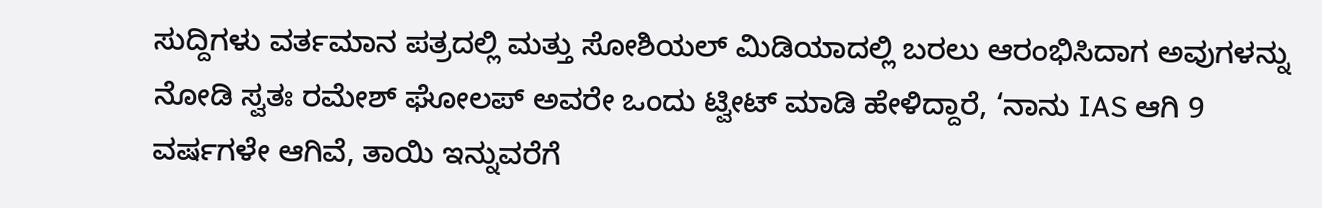ಸುದ್ದಿಗಳು ವರ್ತಮಾನ ಪತ್ರದಲ್ಲಿ ಮತ್ತು ಸೋಶಿಯಲ್ ಮಿಡಿಯಾದಲ್ಲಿ ಬರಲು ಆರಂಭಿಸಿದಾಗ ಅವುಗಳನ್ನು ನೋಡಿ ಸ್ವತಃ ರಮೇಶ್ ಘೋಲಪ್ ಅವರೇ ಒಂದು ಟ್ವೀಟ್ ಮಾಡಿ ಹೇಳಿದ್ದಾರೆ, ‘ನಾನು IAS ಆಗಿ 9 ವರ್ಷಗಳೇ ಆಗಿವೆ, ತಾಯಿ ಇನ್ನುವರೆಗೆ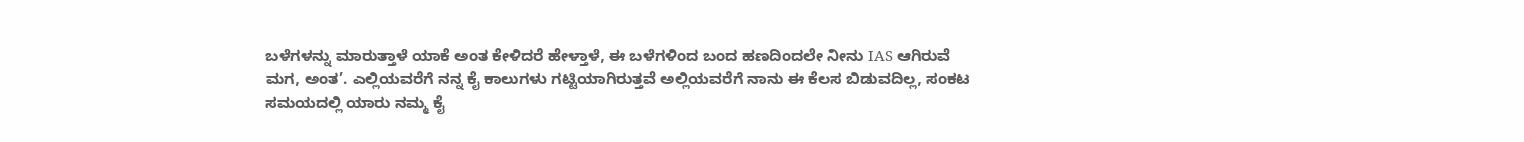ಬಳೆಗಳನ್ನು ಮಾರುತ್ತಾಳೆ ಯಾಕೆ ಅಂತ ಕೇಳಿದರೆ ಹೇಳ್ತಾಳೆ, ಈ ಬಳೆಗಳಿಂದ ಬಂದ ಹಣದಿಂದಲೇ ನೀನು IAS ಆಗಿರುವೆ ಮಗ, ಅಂತ’. ಎಲ್ಲಿಯವರೆಗೆ ನನ್ನ ಕೈ ಕಾಲುಗಳು ಗಟ್ಟಿಯಾಗಿರುತ್ತವೆ ಅಲ್ಲಿಯವರೆಗೆ ನಾನು ಈ ಕೆಲಸ ಬಿಡುವದಿಲ್ಲ, ಸಂಕಟ ಸಮಯದಲ್ಲಿ ಯಾರು ನಮ್ಮ ಕೈ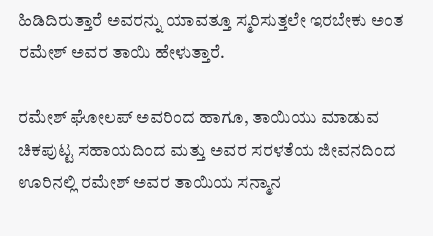ಹಿಡಿದಿರುತ್ತಾರೆ ಅವರನ್ನು ಯಾವತ್ತೂ ಸ್ಮರಿಸುತ್ತಲೇ ಇರಬೇಕು ಅಂತ ರಮೇಶ್ ಅವರ ತಾಯಿ ಹೇಳುತ್ತಾರೆ.

ರಮೇಶ್ ಘೋಲಪ್ ಅವರಿಂದ ಹಾಗೂ, ತಾಯಿಯು ಮಾಡುವ ಚಿಕಪುಟ್ಟ ಸಹಾಯದಿಂದ ಮತ್ತು ಅವರ ಸರಳತೆಯ ಜೀವನದಿಂದ ಊರಿನಲ್ಲಿ ರಮೇಶ್ ಅವರ ತಾಯಿಯ ಸನ್ಮಾನ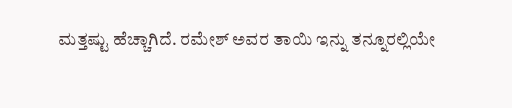ಮತ್ತಷ್ಟು ಹೆಚ್ಚಾಗಿದೆ. ರಮೇಶ್ ಅವರ ತಾಯಿ ಇನ್ನು ತನ್ನೂರಲ್ಲಿಯೇ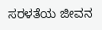ಸರಳತೆಯ ಜೀವನ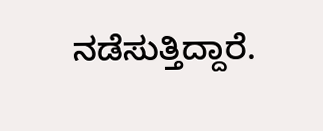ನಡೆಸುತ್ತಿದ್ದಾರೆ.